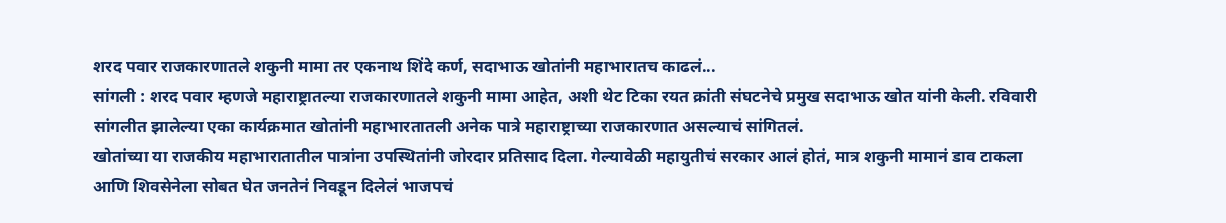शरद पवार राजकारणातले शकुनी मामा तर एकनाथ शिंदे कर्ण, सदाभाऊ खोतांनी महाभारातच काढलं...
सांगली : शरद पवार म्हणजे महाराष्ट्रातल्या राजकारणातले शकुनी मामा आहेत, अशी थेट टिका रयत क्रांती संघटनेचे प्रमुख सदाभाऊ खोत यांनी केली. रविवारी सांगलीत झालेल्या एका कार्यक्रमात खोतांनी महाभारतातली अनेक पात्रे महाराष्ट्राच्या राजकारणात असल्याचं सांगितलं.
खोतांच्या या राजकीय महाभारातातील पात्रांना उपस्थितांनी जोरदार प्रतिसाद दिला. गेल्यावेळी महायुतीचं सरकार आलं होतं, मात्र शकुनी मामानं डाव टाकला आणि शिवसेनेला सोबत घेत जनतेनं निवडून दिलेलं भाजपचं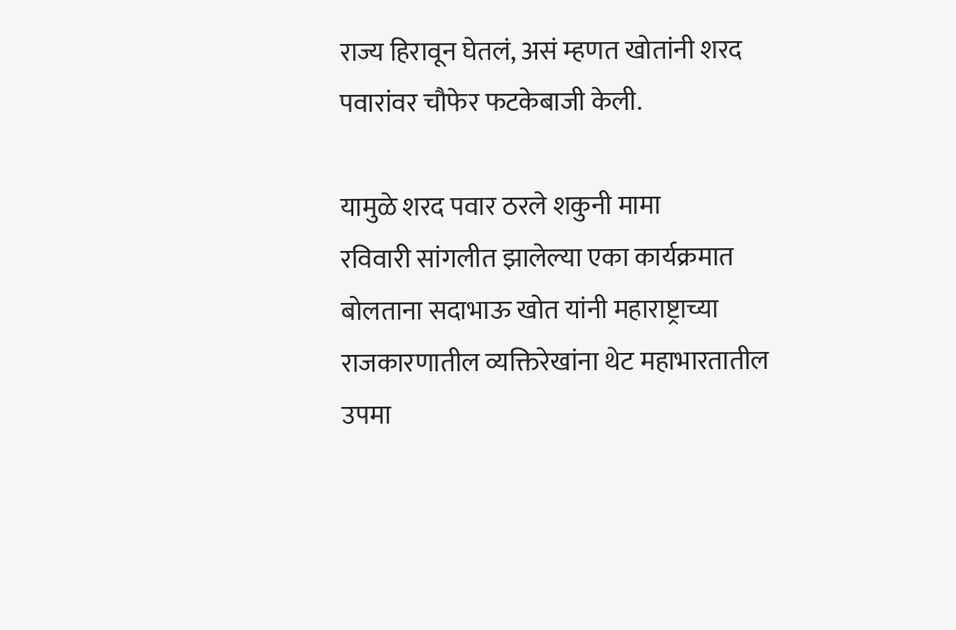राज्य हिरावून घेतलं, असं म्हणत खोतांनी शरद पवारांवर चौफेर फटकेबाजी केली.

यामुळे शरद पवार ठरले शकुनी मामा
रविवारी सांगलीत झालेल्या एका कार्यक्रमात बोलताना सदाभाऊ खोत यांनी महाराष्ट्राच्या राजकारणातील व्यक्तिरेखांना थेट महाभारतातील उपमा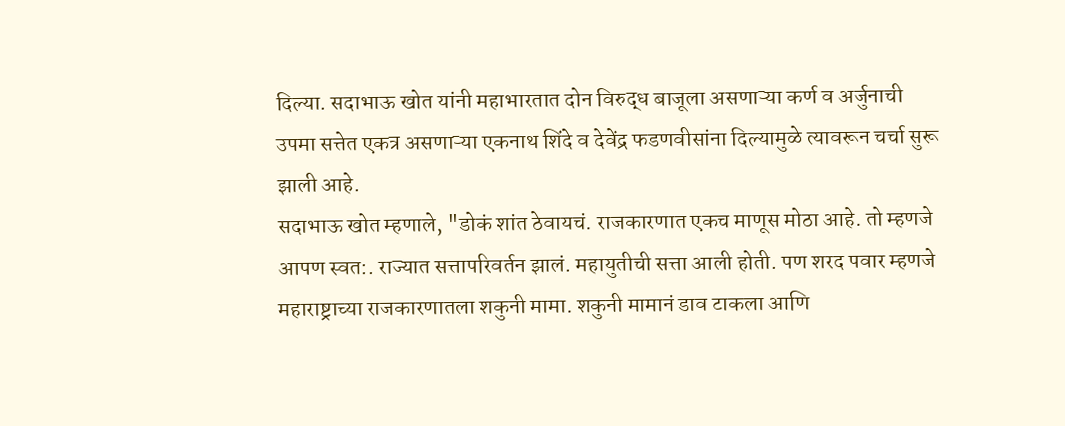दिल्या. सदाभाऊ खोत यांनी महाभारतात दोन विरुद्ध बाजूला असणाऱ्या कर्ण व अर्जुनाची उपमा सत्तेत एकत्र असणाऱ्या एकनाथ शिंदे व देवेंद्र फडणवीसांना दिल्यामुळे त्यावरून चर्चा सुरू झाली आहे.
सदाभाऊ खोत म्हणाले, "डोकं शांत ठेवायचं. राजकारणात एकच माणूस मोठा आहे. तो म्हणजे आपण स्वत:. राज्यात सत्तापरिवर्तन झालं. महायुतीची सत्ता आली होती. पण शरद पवार म्हणजे महाराष्ट्राच्या राजकारणातला शकुनी मामा. शकुनी मामानं डाव टाकला आणि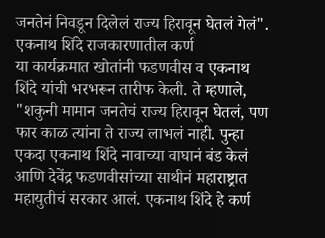जनतेनं निवडून दिलेलं राज्य हिरावून घेतलं गेलं".
एकनाथ शिंदे राजकारणातील कर्ण
या कार्यक्रमात खोतांनी फडणवीस व एकनाथ शिंदे यांची भरभरून तारीफ केली. ते म्हणाले, "शकुनी मामान जनतेचं राज्य हिरावून घेतलं, पण फार काळ त्यांना ते राज्य लाभलं नाही. पुन्हा एकदा एकनाथ शिंदे नावाच्या वाघानं बंड केलं आणि देवेंद्र फडणवीसांच्या साथीनं महाराष्ट्रात महायुतीचं सरकार आलं. एकनाथ शिंदे हे कर्ण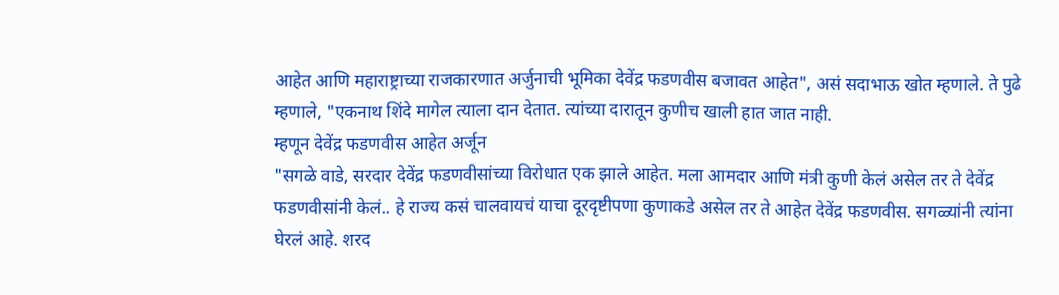आहेत आणि महाराष्ट्राच्या राजकारणात अर्जुनाची भूमिका देवेंद्र फडणवीस बजावत आहेत", असं सदाभाऊ खोत म्हणाले. ते पुढे म्हणाले, "एकनाथ शिंदे मागेल त्याला दान देतात. त्यांच्या दारातून कुणीच खाली हात जात नाही.
म्हणून देवेंद्र फडणवीस आहेत अर्जून
"सगळे वाडे, सरदार देवेंद्र फडणवीसांच्या विरोधात एक झाले आहेत. मला आमदार आणि मंत्री कुणी केलं असेल तर ते देवेंद्र फडणवीसांनी केलं.. हे राज्य कसं चालवायचं याचा दूरदृष्टीपणा कुणाकडे असेल तर ते आहेत देवेंद्र फडणवीस. सगळ्यांनी त्यांना घेरलं आहे. शरद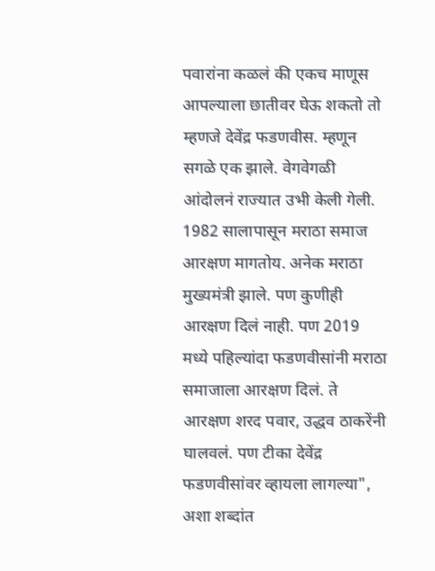पवारांना कळलं की एकच माणूस आपल्याला छातीवर घेऊ शकतो तो म्हणजे देवेंद्र फडणवीस. म्हणून सगळे एक झाले. वेगवेगळी आंदोलनं राज्यात उभी केली गेली.
1982 सालापासून मराठा समाज आरक्षण मागतोय. अनेक मराठा मुख्यमंत्री झाले. पण कुणीही आरक्षण दिलं नाही. पण 2019 मध्ये पहिल्यांदा फडणवीसांनी मराठा समाजाला आरक्षण दिलं. ते आरक्षण शरद पवार, उद्धव ठाकरेंनी घालवलं. पण टीका देवेंद्र फडणवीसांवर व्हायला लागल्या", अशा शब्दांत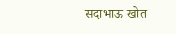सदाभाऊ खोत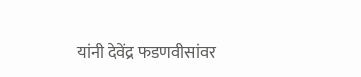यांनी देवेंद्र फडणवीसांवर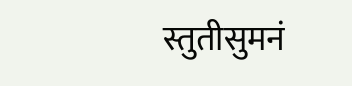स्तुतीसुमनं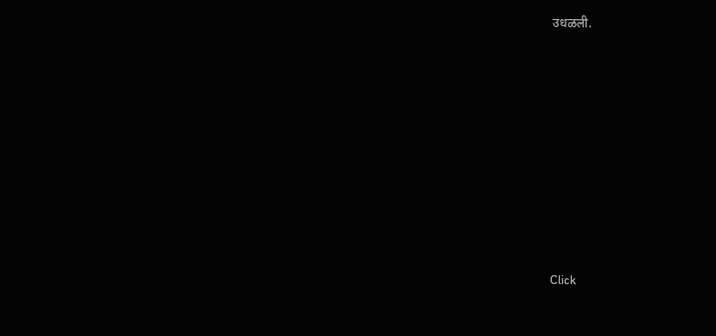उधळली.












Click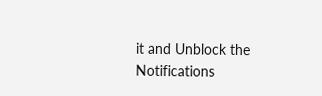it and Unblock the Notifications